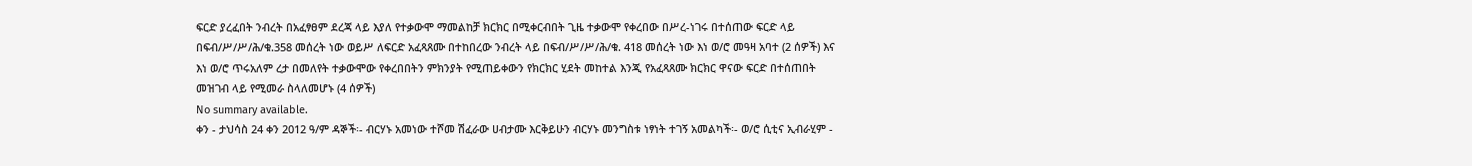ፍርድ ያረፈበት ንብረት በአፈፃፀም ደረጃ ላይ እያለ የተቃውሞ ማመልከቻ ክርክር በሚቀርብበት ጊዜ ተቃውሞ የቀረበው በሥረ-ነገሩ በተሰጠው ፍርድ ላይ በፍብ/ሥ/ሥ/ሕ/ቁ.358 መሰረት ነው ወይሥ ለፍርድ አፈጻጸሙ በተከበረው ንብረት ላይ በፍብ/ሥ/ሥ/ሕ/ቁ. 418 መሰረት ነው እነ ወ/ሮ መዓዛ አባተ (2 ሰዎች) እና እነ ወ/ሮ ጥሩአለም ረታ በመለየት ተቃውሞው የቀረበበትን ምክንያት የሚጠይቀውን የክርክር ሂደት መከተል እንጂ የአፈጻጸሙ ክርክር ዋናው ፍርድ በተሰጠበት መዝገብ ላይ የሚመራ ስላለመሆኑ (4 ሰዎች)
No summary available.
ቀን - ታህሳስ 24 ቀን 2012 ዓ/ም ዳኞች፡- ብርሃኑ አመነው ተሾመ ሽፈራው ሀብታሙ እርቅይሁን ብርሃኑ መንግስቱ ነፃነት ተገኝ አመልካች፡- ወ/ሮ ሲቲና ኢብራሂም -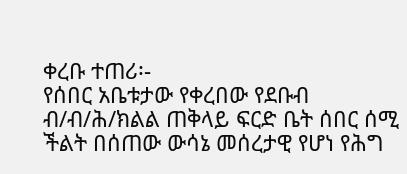ቀረቡ ተጠሪ፡-
የሰበር አቤቱታው የቀረበው የደቡብ ብ/ብ/ሕ/ክልል ጠቅላይ ፍርድ ቤት ሰበር ሰሚ ችልት በሰጠው ውሳኔ መሰረታዊ የሆነ የሕግ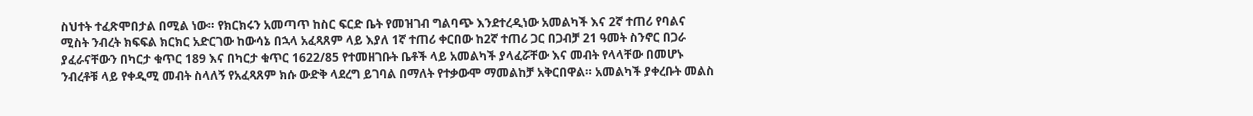ስህተት ተፈጽሞበታል በሚል ነው። የክርክሩን አመጣጥ ከስር ፍርድ ቤት የመዝገብ ግልባጭ እንደተረዲነው አመልካች እና 2ኛ ተጠሪ የባልና ሚስት ንብረት ክፍፍል ክርክር አድርገው ከውሳኔ በኋላ አፈጻጸም ላይ እያለ 1ኛ ተጠሪ ቀርበው ከ2ኛ ተጠሪ ጋር በጋብቻ 21 ዓመት ስንኖር በጋራ ያፈራናቸውን በካርታ ቁጥር 189 እና በካርታ ቁጥር 1622/85 የተመዘገቡት ቤቶች ላይ አመልካች ያላፈሯቸው እና መብት የላላቸው በመሆኑ ንብረቶቹ ላይ የቀዲሚ መብት ስላለኝ የአፈጻጸም ክሱ ውድቅ ላደረግ ይገባል በማለት የተቃውሞ ማመልከቻ አቅርበዋል። አመልካች ያቀረቡት መልስ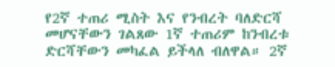የ2ኛ ተጠሪ ሚስት እና የንብረት ባለድርሻ መሆናቸውን ገልጸው 1ኛ ተጠሪም ከንብረቱ ድርሻቸውን መካፈል ይችላለ ብለዋል። 2ኛ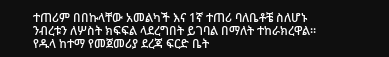ተጠሪም በበኩላቸው አመልካች እና 1ኛ ተጠሪ ባለቤቶቼ ስለሆኑ ንብረቱን ለሦስት ክፍፍል ላደረግበት ይገባል በማለት ተከራክረዋል። የዱላ ከተማ የመጀመሪያ ደረጃ ፍርድ ቤት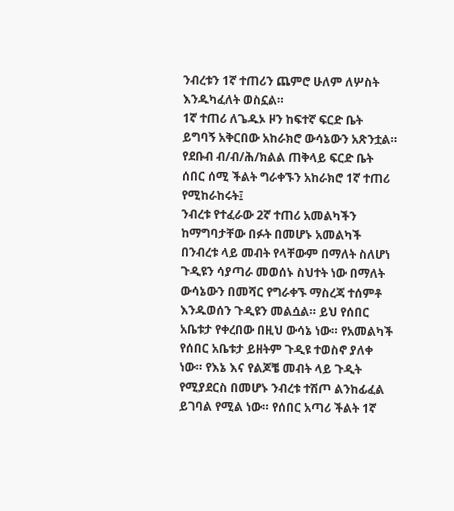ንብረቱን 1ኛ ተጠሪን ጨምሮ ሁለም ለሦስት እንዱካፈለት ወስኗል።
1ኛ ተጠሪ ለጌዱኦ ዞን ከፍተኛ ፍርድ ቤት ይግባኝ አቅርበው አከራክሮ ውሳኔውን አጽንቷል። የደቡብ ብ/ብ/ሕ/ክልል ጠቅላይ ፍርድ ቤት ሰበር ሰሚ ችልት ግራቀኙን አከራክሮ 1ኛ ተጠሪ የሚከራከሩት፤
ንብረቱ የተፈራው 2ኛ ተጠሪ አመልካችን ከማግባታቸው በፉት በመሆኑ አመልካች በንብረቱ ላይ መብት የላቸውም በማለት ስለሆነ ጉዲዩን ሳያጣራ መወሰኑ ስህተት ነው በማለት ውሳኔውን በመሻር የግራቀኙ ማስረጃ ተሰምቶ እንዱወሰን ጉዲዩን መልሷል። ይህ የሰበር አቤቱታ የቀረበው በዚህ ውሳኔ ነው። የአመልካች የሰበር አቤቱታ ይዘትም ጉዲዩ ተወስኖ ያለቀ ነው። የእኔ እና የልጆቼ መብት ላይ ጉዲት የሚያደርስ በመሆኑ ንብረቱ ተሽጦ ልንከፊፈል ይገባል የሚል ነው። የሰበር አጣሪ ችልት 1ኛ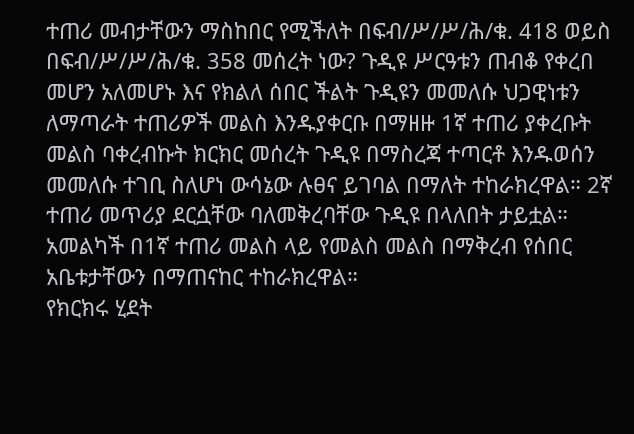ተጠሪ መብታቸውን ማስከበር የሚችለት በፍብ/ሥ/ሥ/ሕ/ቁ. 418 ወይስ በፍብ/ሥ/ሥ/ሕ/ቁ. 358 መሰረት ነው? ጉዲዩ ሥርዓቱን ጠብቆ የቀረበ መሆን አለመሆኑ እና የክልለ ሰበር ችልት ጉዲዩን መመለሱ ህጋዊነቱን ለማጣራት ተጠሪዎች መልስ እንዱያቀርቡ በማዘዙ 1ኛ ተጠሪ ያቀረቡት መልስ ባቀረብኩት ክርክር መሰረት ጉዲዩ በማስረጃ ተጣርቶ እንዱወሰን መመለሱ ተገቢ ስለሆነ ውሳኔው ሉፀና ይገባል በማለት ተከራክረዋል። 2ኛ ተጠሪ መጥሪያ ደርሷቸው ባለመቅረባቸው ጉዲዩ በላለበት ታይቷል። አመልካች በ1ኛ ተጠሪ መልስ ላይ የመልስ መልስ በማቅረብ የሰበር አቤቱታቸውን በማጠናከር ተከራክረዋል።
የክርክሩ ሂደት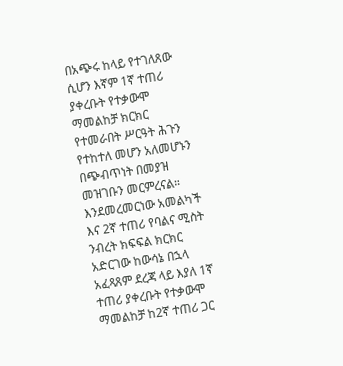በአጭሩ ከላይ የተገለጸው ሲሆን እኛም 1ኛ ተጠሪ ያቀረቡት የተቃውሞ ማመልከቻ ክርክር የተመራበት ሥርዓት ሕጉን የተከተለ መሆን አለመሆኑን በጭብጥነት በመያዝ መዝገቡን መርምረናል።
እንደመረመርነው አመልካች እና 2ኛ ተጠሪ የባልና ሚስት ንብረት ክፍፍል ክርክር አድርገው ከውሳኔ በኋላ አፈጻጸም ደረጃ ላይ እያለ 1ኛ ተጠሪ ያቀረቡት የተቃውሞ ማመልከቻ ከ2ኛ ተጠሪ ጋር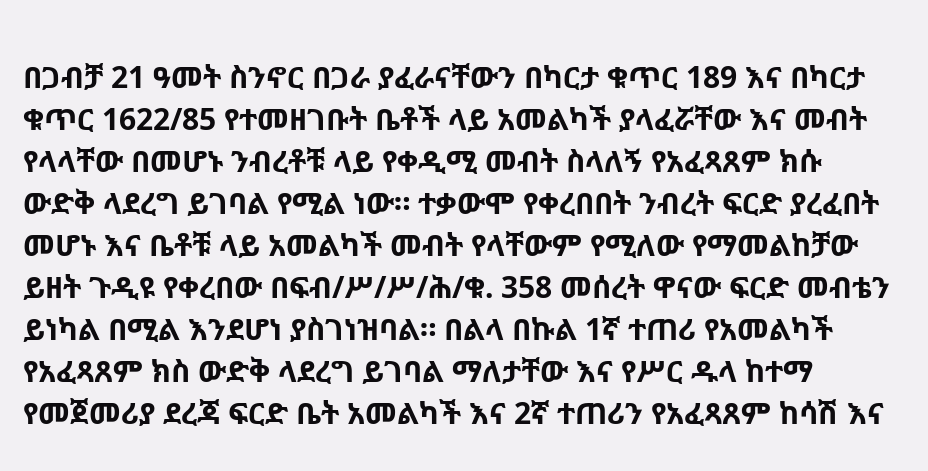በጋብቻ 21 ዓመት ስንኖር በጋራ ያፈራናቸውን በካርታ ቁጥር 189 እና በካርታ ቁጥር 1622/85 የተመዘገቡት ቤቶች ላይ አመልካች ያላፈሯቸው እና መብት የላላቸው በመሆኑ ንብረቶቹ ላይ የቀዲሚ መብት ስላለኝ የአፈጻጸም ክሱ ውድቅ ላደረግ ይገባል የሚል ነው። ተቃውሞ የቀረበበት ንብረት ፍርድ ያረፈበት መሆኑ እና ቤቶቹ ላይ አመልካች መብት የላቸውም የሚለው የማመልከቻው ይዘት ጉዲዩ የቀረበው በፍብ/ሥ/ሥ/ሕ/ቁ. 358 መሰረት ዋናው ፍርድ መብቴን ይነካል በሚል እንደሆነ ያስገነዝባል። በልላ በኩል 1ኛ ተጠሪ የአመልካች የአፈጻጸም ክስ ውድቅ ላደረግ ይገባል ማለታቸው እና የሥር ዱላ ከተማ የመጀመሪያ ደረጃ ፍርድ ቤት አመልካች እና 2ኛ ተጠሪን የአፈጻጸም ከሳሽ እና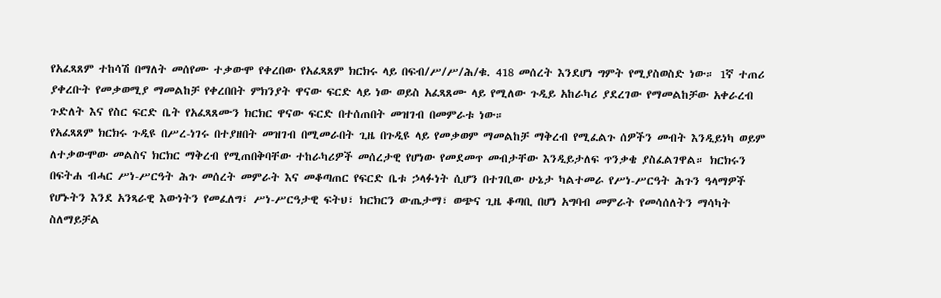የአፈጻጸም ተከሳሽ በማለት መሰየሙ ተቃውሞ የቀረበው የአፈጻጸም ክርክሩ ላይ በፍብ/ሥ/ሥ/ሕ/ቁ. 418 መሰረት እንደሆነ ግምት የሚያስወስድ ነው። 1ኛ ተጠሪ ያቀረቡት የመቃወሚያ ማመልከቻ የቀረበበት ምክንያት ዋናው ፍርድ ላይ ነው ወይስ አፈጻጸሙ ላይ የሚለው ጉዲይ አከራካሪ ያደረገው የማመልከቻው አቀራረብ ጉድለት እና የስር ፍርድ ቤት የአፈጻጸሙን ክርክር ዋናው ፍርድ በተሰጠበት መዝገብ በመምራቱ ነው።
የአፈጻጸም ክርክሩ ጉዲዩ በሥረ-ነገሩ በተያዘበት መዝገብ በሚመራበት ጊዜ በጉዲዩ ላይ የመቃወም ማመልከቻ ማቅረብ የሚፈልጉ ሰዎችን መብት እንዲይነካ ወይም ለተቃውሞው መልስና ክርክር ማቅረብ የሚጠበቅባቸው ተከራካሪዎች መሰረታዊ የሆነው የመደመጥ መብታቸው እንዲይታለፍ ጥንቃቄ ያስፈልገዋል። ክርክሩን በፍትሐ ብሓር ሥነ-ሥርዓት ሕጉ መሰረት መምራት እና መቆጣጠር የፍርድ ቤቱ ኃላፉነት ሲሆን በተገቢው ሁኔታ ካልተመራ የሥነ-ሥርዓት ሕጉን ዓላማዎች የሆኑትን እንደ አንጻራዊ እውነትን የመፈለግ፣ ሥነ-ሥርዓታዊ ፍትህ፣ ክርክርን ውጤታማ፣ ወጭና ጊዜ ቆጣቢ በሆነ አግባብ መምራት የመሳሰለትን ማሳካት ስለማይቻል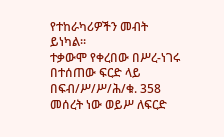የተከራካሪዎችን መብት ይነካል።
ተቃውሞ የቀረበው በሥረ-ነገሩ በተሰጠው ፍርድ ላይ በፍብ/ሥ/ሥ/ሕ/ቁ. 358 መሰረት ነው ወይሥ ለፍርድ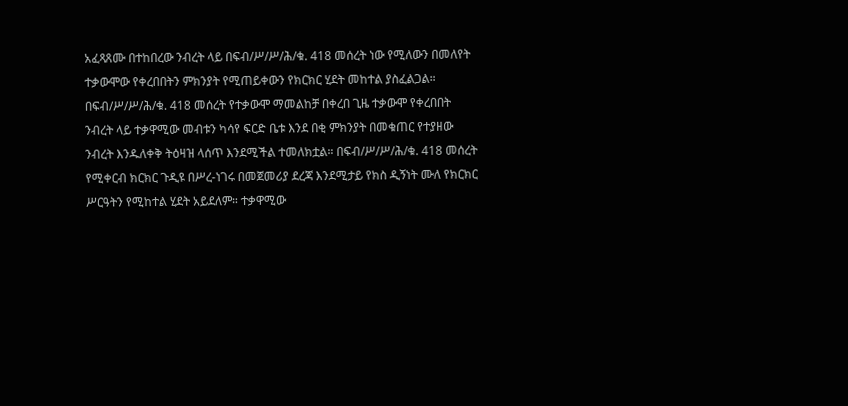አፈጻጸሙ በተከበረው ንብረት ላይ በፍብ/ሥ/ሥ/ሕ/ቁ. 418 መሰረት ነው የሚለውን በመለየት ተቃውሞው የቀረበበትን ምክንያት የሚጠይቀውን የክርክር ሂደት መከተል ያስፈልጋል።
በፍብ/ሥ/ሥ/ሕ/ቁ. 418 መሰረት የተቃውሞ ማመልከቻ በቀረበ ጊዜ ተቃውሞ የቀረበበት ንብረት ላይ ተቃዋሚው መብቱን ካሳየ ፍርድ ቤቱ እንደ በቂ ምክንያት በመቁጠር የተያዘው ንብረት እንዱለቀቅ ትዕዛዝ ላሰጥ እንደሚችል ተመለክቷል። በፍብ/ሥ/ሥ/ሕ/ቁ. 418 መሰረት የሚቀርብ ክርክር ጉዲዩ በሥረ-ነገሩ በመጀመሪያ ደረጃ እንደሚታይ የክስ ዲኝነት ሙለ የክርክር ሥርዓትን የሚከተል ሂደት አይደለም። ተቃዋሚው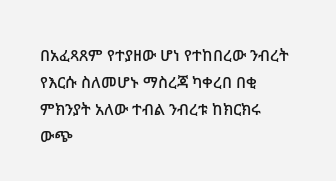በአፈጻጸም የተያዘው ሆነ የተከበረው ንብረት የእርሱ ስለመሆኑ ማስረጃ ካቀረበ በቂ ምክንያት አለው ተብል ንብረቱ ከክርክሩ ውጭ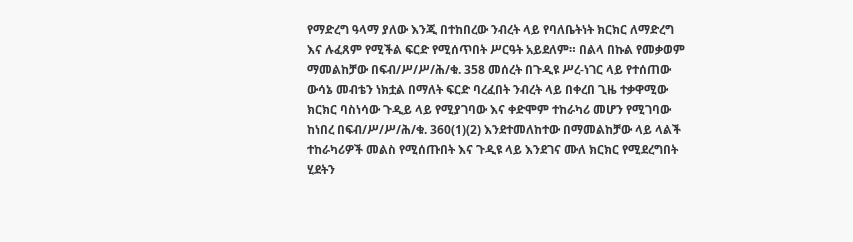የማድረግ ዓላማ ያለው እንጂ በተከበረው ንብረት ላይ የባለቤትነት ክርክር ለማድረግ እና ሉፈጸም የሚችል ፍርድ የሚሰጥበት ሥርዓት አይደለም። በልላ በኩል የመቃወም ማመልከቻው በፍብ/ሥ/ሥ/ሕ/ቁ. 358 መሰረት በጉዲዩ ሥረ-ነገር ላይ የተሰጠው ውሳኔ መብቴን ነክቷል በማለት ፍርድ ባረፈበት ንብረት ላይ በቀረበ ጊዜ ተቃዋሚው ክርክር ባስነሳው ጉዲይ ላይ የሚያገባው እና ቀድሞም ተከራካሪ መሆን የሚገባው ከነበረ በፍብ/ሥ/ሥ/ሕ/ቁ. 360(1)(2) እንደተመለከተው በማመልከቻው ላይ ላልች ተከራካሪዎች መልስ የሚሰጡበት እና ጉዲዩ ላይ እንደገና ሙለ ክርክር የሚደረግበት ሂደትን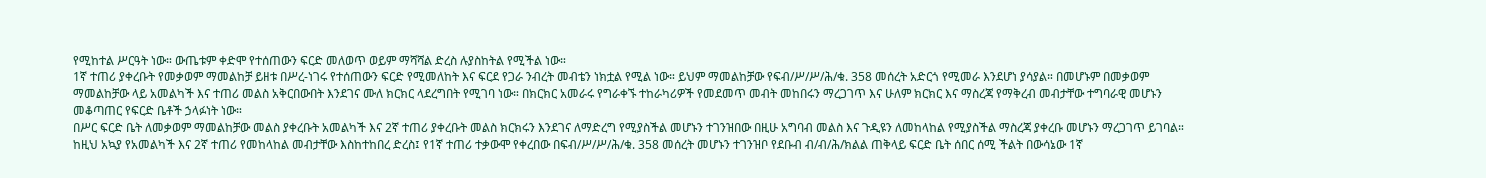የሚከተል ሥርዓት ነው። ውጤቱም ቀድሞ የተሰጠውን ፍርድ መለወጥ ወይም ማሻሻል ድረስ ሉያስከትል የሚችል ነው።
1ኛ ተጠሪ ያቀረቡት የመቃወም ማመልከቻ ይዘቱ በሥረ-ነገሩ የተሰጠውን ፍርድ የሚመለከት እና ፍርደ የጋራ ንብረት መብቴን ነክቷል የሚል ነው። ይህም ማመልከቻው የፍብ/ሥ/ሥ/ሕ/ቁ. 358 መሰረት አድርጎ የሚመራ እንደሆነ ያሳያል። በመሆኑም በመቃወም ማመልከቻው ላይ አመልካች እና ተጠሪ መልስ አቅርበውበት እንደገና ሙለ ክርክር ላደረግበት የሚገባ ነው። በክርክር አመራሩ የግራቀኙ ተከራካሪዎች የመደመጥ መብት መከበሩን ማረጋገጥ እና ሁለም ክርክር እና ማስረጃ የማቅረብ መብታቸው ተግባራዊ መሆኑን መቆጣጠር የፍርድ ቤቶች ኃላፉነት ነው።
በሥር ፍርድ ቤት ለመቃወም ማመልከቻው መልስ ያቀረቡት አመልካች እና 2ኛ ተጠሪ ያቀረቡት መልስ ክርክሩን እንደገና ለማድረግ የሚያስችል መሆኑን ተገንዝበው በዚሁ አግባብ መልስ እና ጉዲዩን ለመከላከል የሚያስችል ማስረጃ ያቀረቡ መሆኑን ማረጋገጥ ይገባል።
ከዚህ አኳያ የአመልካች እና 2ኛ ተጠሪ የመከላከል መብታቸው እስከተከበረ ድረስ፤ የ1ኛ ተጠሪ ተቃውሞ የቀረበው በፍብ/ሥ/ሥ/ሕ/ቁ. 358 መሰረት መሆኑን ተገንዝቦ የደቡብ ብ/ብ/ሕ/ክልል ጠቅላይ ፍርድ ቤት ሰበር ሰሚ ችልት በውሳኔው 1ኛ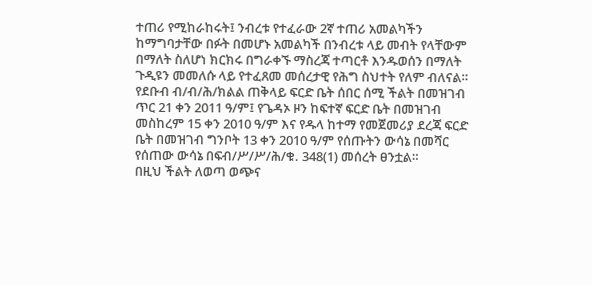ተጠሪ የሚከራከሩት፤ ንብረቱ የተፈራው 2ኛ ተጠሪ አመልካችን ከማግባታቸው በፉት በመሆኑ አመልካች በንብረቱ ላይ መብት የላቸውም በማለት ስለሆነ ክርክሩ በግራቀኙ ማስረጃ ተጣርቶ እንዱወሰን በማለት ጉዲዩን መመለሱ ላይ የተፈጸመ መሰረታዊ የሕግ ስህተት የለም ብለናል።
የደቡብ ብ/ብ/ሕ/ክልል ጠቅላይ ፍርድ ቤት ሰበር ሰሚ ችልት በመዝገብ ጥር 21 ቀን 2011 ዓ/ም፤ የጌዳኦ ዞን ከፍተኛ ፍርድ ቤት በመዝገብ መስከረም 15 ቀን 2010 ዓ/ም እና የዱላ ከተማ የመጀመሪያ ደረጃ ፍርድ ቤት በመዝገብ ግንቦት 13 ቀን 2010 ዓ/ም የሰጡትን ውሳኔ በመሻር የሰጠው ውሳኔ በፍብ/ሥ/ሥ/ሕ/ቁ. 348(1) መሰረት ፀንቷል።
በዚህ ችልት ለወጣ ወጭና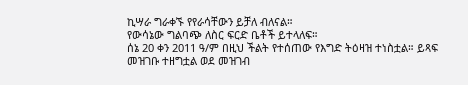ኪሣራ ግራቀኙ የየራሳቸውን ይቻለ ብለናል።
የውሳኔው ግልባጭ ለስር ፍርድ ቤቶች ይተላለፍ።
ሰኔ 20 ቀን 2011 ዓ/ም በዚህ ችልት የተሰጠው የእግድ ትዕዛዝ ተነስቷል። ይጻፍ
መዝገቡ ተዘግቷል ወደ መዝገብ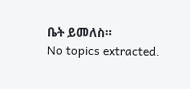ቤት ይመለስ።
No topics extracted.